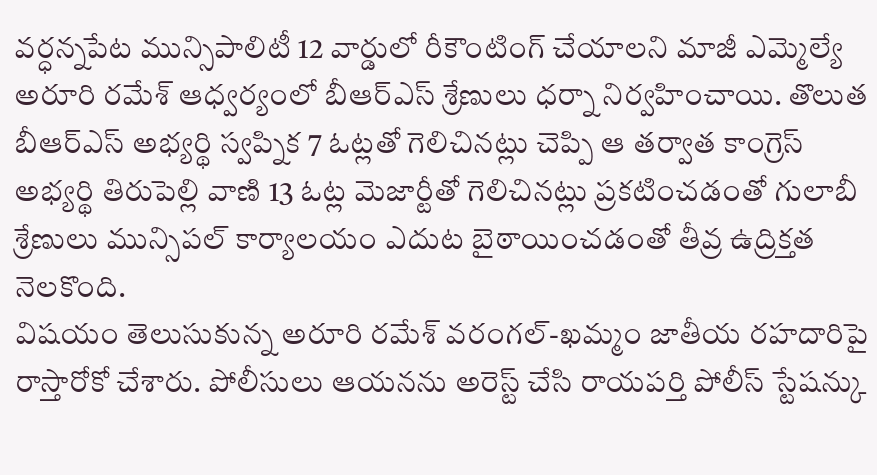వర్ధన్నపేట మున్సిపాలిటీ 12 వార్డులో రీకౌంటింగ్ చేయాలని మాజీ ఎమ్మెల్యే అరూరి రమేశ్ ఆధ్వర్యంలో బీఆర్ఎస్ శ్రేణులు ధర్నా నిర్వహించాయి. తొలుత బీఆర్ఎస్ అభ్యర్థి స్వప్నిక 7 ఓట్లతో గెలిచినట్లు చెప్పి ఆ తర్వాత కాంగ్రెస్ అభ్యర్థి తిరుపెల్లి వాణి 13 ఓట్ల మెజార్టీతో గెలిచినట్లు ప్రకటించడంతో గులాబీ శ్రేణులు మున్సిపల్ కార్యాలయం ఎదుట బైఠాయించడంతో తీవ్ర ఉద్రిక్తత నెలకొంది.
విషయం తెలుసుకున్న అరూరి రమేశ్ వరంగల్-ఖమ్మం జాతీయ రహదారిపై రాస్తారోకో చేశారు. పోలీసులు ఆయనను అరెస్ట్ చేసి రాయపర్తి పోలీస్ స్టేషన్కు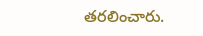తరలించారు.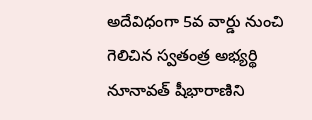అదేవిధంగా 5వ వార్డు నుంచి గెలిచిన స్వతంత్ర అభ్యర్థి నూనావత్ షీభారాణిని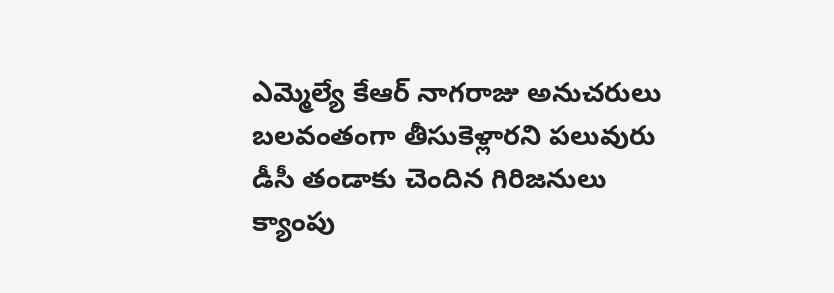ఎమ్మెల్యే కేఆర్ నాగరాజు అనుచరులు బలవంతంగా తీసుకెళ్లారని పలువురు డీసీ తండాకు చెందిన గిరిజనులు క్యాంపు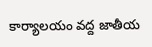కార్యాలయం వద్ద జాతీయ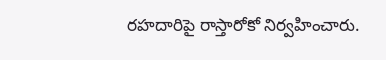రహదారిపై రాస్తారోకో నిర్వహించారు.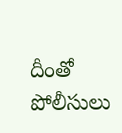దీంతో పోలీసులు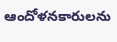ఆందోళనకారులను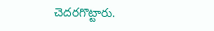చెదరగొట్టారు.